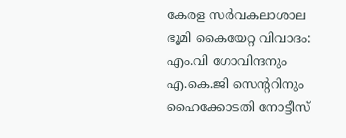കേരള സർവകലാശാല ഭൂമി കൈയേറ്റ വിവാദം: എം.വി ഗോവിന്ദനും എ.കെ.ജി സെൻ്ററിനും ഹൈക്കോടതി നോട്ടീസ്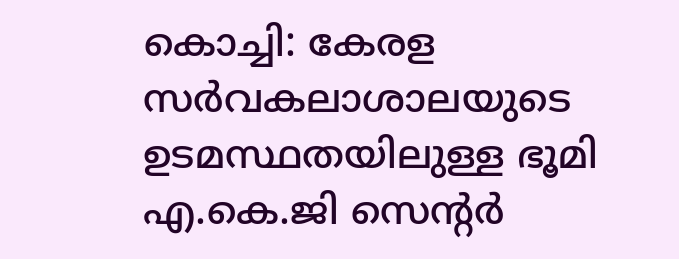കൊച്ചി: കേരള സർവകലാശാലയുടെ ഉടമസ്ഥതയിലുള്ള ഭൂമി എ.കെ.ജി സെൻ്റർ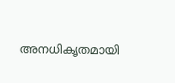അനധികൃതമായി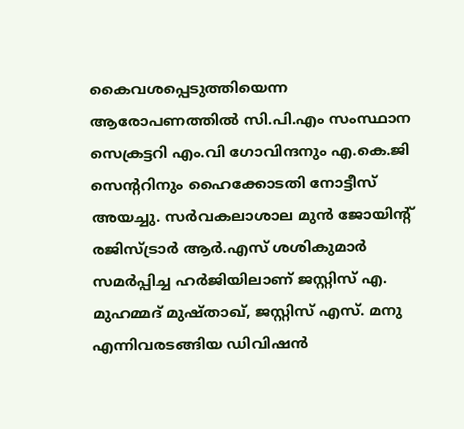കൈവശപ്പെടുത്തിയെന്ന ആരോപണത്തിൽ സി.പി.എം സംസ്ഥാന സെക്രട്ടറി എം.വി ഗോവിന്ദനും എ.കെ.ജി സെൻ്ററിനും ഹൈക്കോടതി നോട്ടീസ് അയച്ചു. സർവകലാശാല മുൻ ജോയിൻ്റ് രജിസ്ട്രാർ ആർ.എസ് ശശികുമാർ സമർപ്പിച്ച ഹർജിയിലാണ് ജസ്റ്റിസ് എ. മുഹമ്മദ് മുഷ്താഖ്, ജസ്റ്റിസ് എസ്. മനു എന്നിവരടങ്ങിയ ഡിവിഷൻ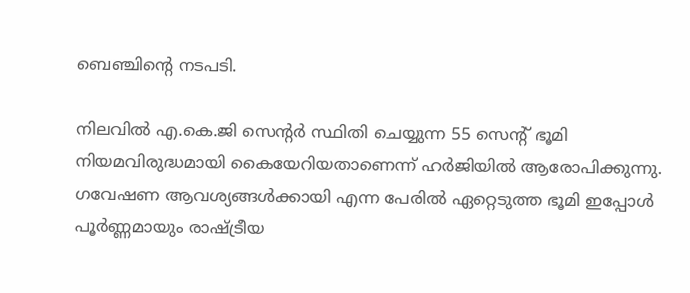ബെഞ്ചിൻ്റെ നടപടി.

നിലവിൽ എ.കെ.ജി സെൻ്റർ സ്ഥിതി ചെയ്യുന്ന 55 സെൻ്റ് ഭൂമി നിയമവിരുദ്ധമായി കൈയേറിയതാണെന്ന് ഹർജിയിൽ ആരോപിക്കുന്നു. ഗവേഷണ ആവശ്യങ്ങൾക്കായി എന്ന പേരിൽ ഏറ്റെടുത്ത ഭൂമി ഇപ്പോൾ പൂർണ്ണമായും രാഷ്ട്രീയ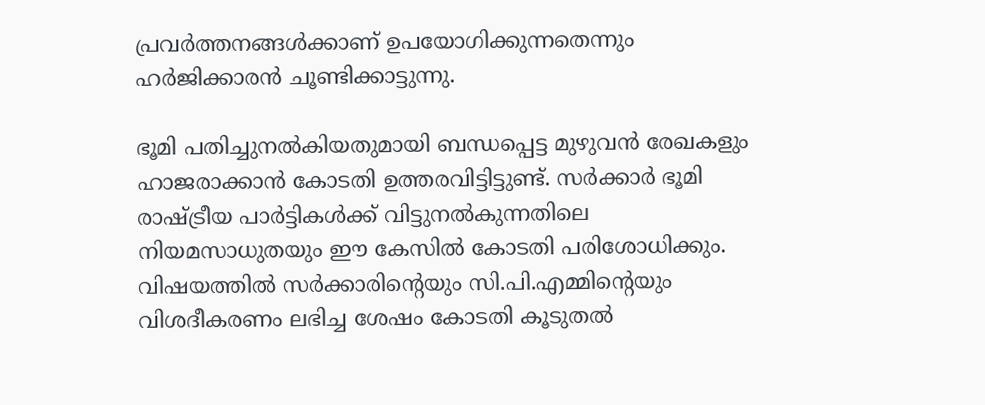പ്രവർത്തനങ്ങൾക്കാണ് ഉപയോഗിക്കുന്നതെന്നും ഹർജിക്കാരൻ ചൂണ്ടിക്കാട്ടുന്നു.

ഭൂമി പതിച്ചുനൽകിയതുമായി ബന്ധപ്പെട്ട മുഴുവൻ രേഖകളും ഹാജരാക്കാൻ കോടതി ഉത്തരവിട്ടിട്ടുണ്ട്. സർക്കാർ ഭൂമി രാഷ്ട്രീയ പാർട്ടികൾക്ക് വിട്ടുനൽകുന്നതിലെ നിയമസാധുതയും ഈ കേസിൽ കോടതി പരിശോധിക്കും. വിഷയത്തിൽ സർക്കാരിൻ്റെയും സി.പി.എമ്മിൻ്റെയും വിശദീകരണം ലഭിച്ച ശേഷം കോടതി കൂടുതൽ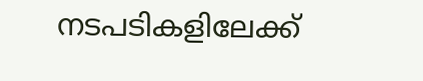നടപടികളിലേക്ക്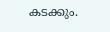കടക്കും.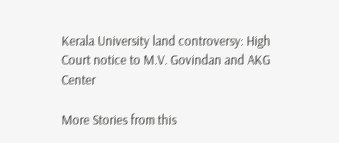Kerala University land controversy: High Court notice to M.V. Govindan and AKG Center

More Stories from this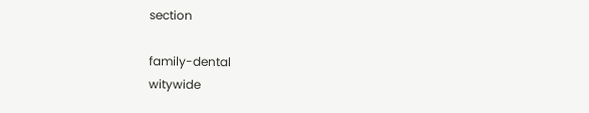section

family-dental
witywide